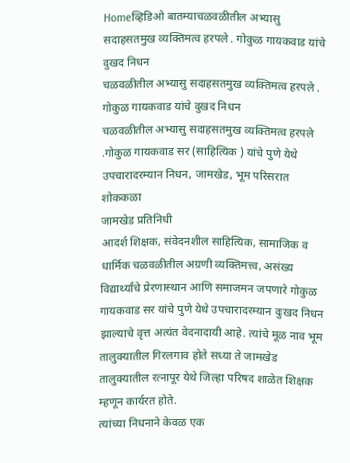Homeव्हिडिओ बातम्याचळवळीतील अभ्यासु सदाहसतमुख व्यक्तिमत्व हरपले . गोकुळ गायकवाड यांचे दुखद निधन
चळवळीतील अभ्यासु सदाहसतमुख व्यक्तिमत्व हरपले . गोकुळ गायकवाड यांचे दुखद निधन
चळवळीतील अभ्यासु सदाहसतमुख व्यक्तिमत्व हरपले .गोकुळ गायकवाड सर (साहित्यिक ) यांचे पुणे येथे उपचारादरम्यान निधन, जामखेड, भूम परिसरात शोककळा
जामखेड प्रतिनिधी
आदर्श शिक्षक, संवेदनशील साहित्यिक, सामाजिक व धार्मिक चळवळीतील अग्रणी व्यक्तिमत्त्व, असंख्य विद्यार्थ्यांचे प्रेरणास्थान आणि समाजमन जपणारे गोकुळ गायकवाड सर यांचे पुणे येथे उपचारादरम्यान दुःखद निधन झाल्याचे वृत्त अत्यंत वेदनादायी आहे. त्यांचे मूळ नाव भूम तालुक्यातील गिरलगाव होते सध्या ते जामखेड तालुक्यातील रत्नापूर येथे जिल्हा परिषद शाळेत शिक्षक म्हणून कार्यरत होते.
त्यांच्या निधनाने केवळ एक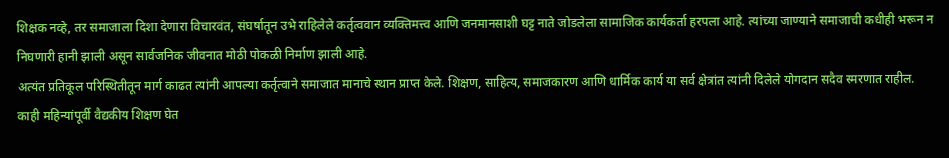शिक्षक नव्हे, तर समाजाला दिशा देणारा विचारवंत, संघर्षातून उभे राहिलेले कर्तृत्ववान व्यक्तिमत्त्व आणि जनमानसाशी घट्ट नाते जोडलेला सामाजिक कार्यकर्ता हरपला आहे. त्यांच्या जाण्याने समाजाची कधीही भरून न निघणारी हानी झाली असून सार्वजनिक जीवनात मोठी पोकळी निर्माण झाली आहे.
अत्यंत प्रतिकूल परिस्थितीतून मार्ग काढत त्यांनी आपल्या कर्तृत्वाने समाजात मानाचे स्थान प्राप्त केले. शिक्षण, साहित्य, समाजकारण आणि धार्मिक कार्य या सर्व क्षेत्रांत त्यांनी दिलेले योगदान सदैव स्मरणात राहील.
काही महिन्यांपूर्वी वैद्यकीय शिक्षण घेत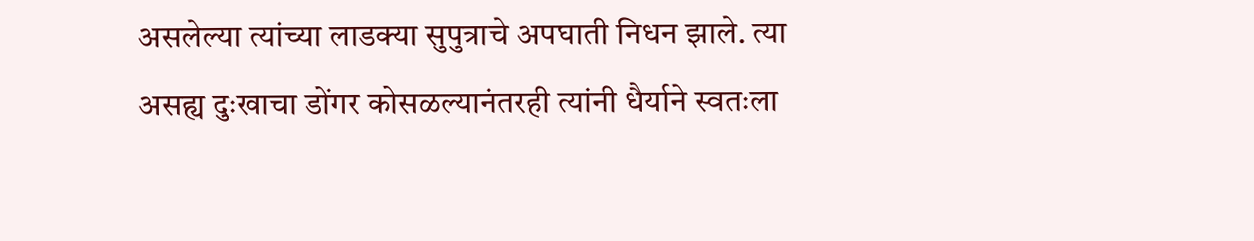असलेल्या त्यांच्या लाडक्या सुपुत्राचे अपघाती निधन झाले. त्या असह्य दुःखाचा डोंगर कोसळल्यानंतरही त्यांनी धैर्याने स्वतःला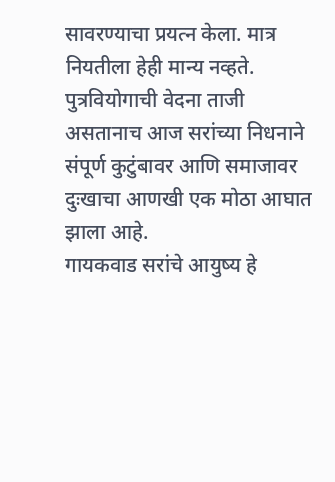सावरण्याचा प्रयत्न केला. मात्र नियतीला हेही मान्य नव्हते.
पुत्रवियोगाची वेदना ताजी असतानाच आज सरांच्या निधनाने संपूर्ण कुटुंबावर आणि समाजावर दुःखाचा आणखी एक मोठा आघात झाला आहे.
गायकवाड सरांचे आयुष्य हे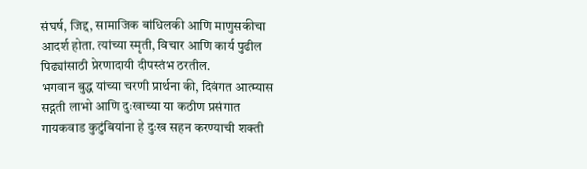संघर्ष, जिद्द, सामाजिक बांधिलकी आणि माणुसकीचा आदर्श होता. त्यांच्या स्मृती, विचार आणि कार्य पुढील पिढ्यांसाठी प्रेरणादायी दीपस्तंभ ठरतील.
भगवान बुद्ध यांच्या चरणी प्रार्थना की, दिवंगत आत्म्यास सद्गती लाभो आणि दुःखाच्या या कठीण प्रसंगात गायकवाड कुटुंबियांना हे दुःख सहन करण्याची शक्ती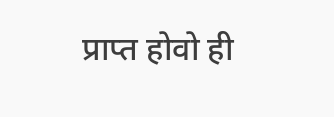प्राप्त होवो ही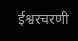ईश्वरचरणी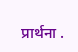प्रार्थना .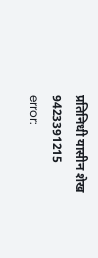प्रतिनिधी यासीन शेख 9423391215
error: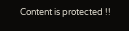Content is protected !!